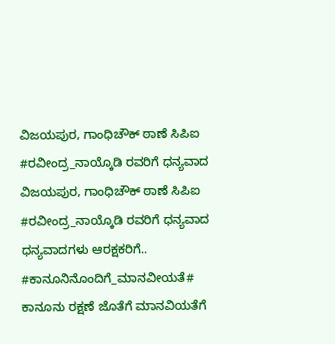ವಿಜಯಪುರ, ಗಾಂಧಿಚೌಕ್ ಠಾಣೆ ಸಿಪಿಐ #ರವೀಂದ್ರ_ನಾಯ್ಕೊಡಿ ರವರಿಗೆ ಧನ್ಯವಾದ
ವಿಜಯಪುರ, ಗಾಂಧಿಚೌಕ್ ಠಾಣೆ ಸಿಪಿಐ #ರವೀಂದ್ರ_ನಾಯ್ಕೊಡಿ ರವರಿಗೆ ಧನ್ಯವಾದ
ಧನ್ಯವಾದಗಳು ಆರಕ್ಷಕರಿಗೆ.. #ಕಾನೂನಿನೊಂದಿಗೆ_ಮಾನವೀಯತೆ#
ಕಾನೂನು ರಕ್ಷಣೆ ಜೊತೆಗೆ ಮಾನವಿಯತೆಗೆ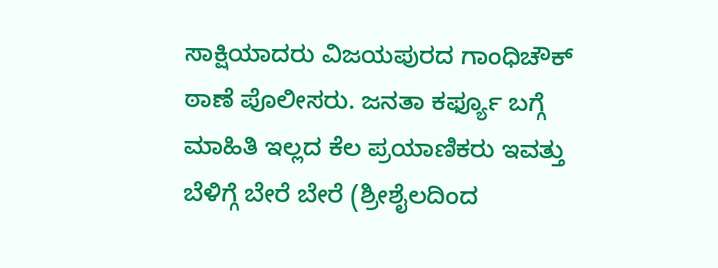ಸಾಕ್ಷಿಯಾದರು ವಿಜಯಪುರದ ಗಾಂಧಿಚೌಕ್ ಠಾಣೆ ಪೊಲೀಸರು. ಜನತಾ ಕರ್ಫ್ಯೂ ಬಗ್ಗೆ ಮಾಹಿತಿ ಇಲ್ಲದ ಕೆಲ ಪ್ರಯಾಣಿಕರು ಇವತ್ತು ಬೆಳಿಗ್ಗೆ ಬೇರೆ ಬೇರೆ (ಶ್ರೀಶೈಲದಿಂದ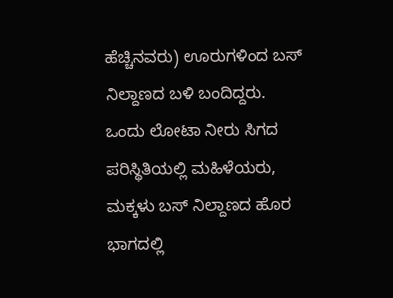ಹೆಚ್ಚಿನವರು) ಊರುಗಳಿಂದ ಬಸ್ ನಿಲ್ದಾಣದ ಬಳಿ ಬಂದಿದ್ದರು. ಒಂದು ಲೋಟಾ ನೀರು ಸಿಗದ ಪರಿಸ್ಥಿತಿಯಲ್ಲಿ ಮಹಿಳೆಯರು, ಮಕ್ಕಳು ಬಸ್ ನಿಲ್ದಾಣದ ಹೊರ ಭಾಗದಲ್ಲಿ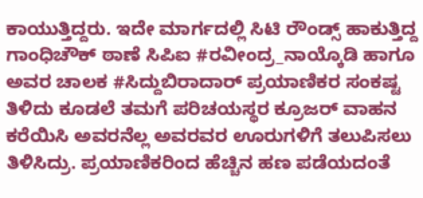ಕಾಯುತ್ತಿದ್ದರು. ಇದೇ ಮಾರ್ಗದಲ್ಲಿ ಸಿಟಿ ರೌಂಡ್ಸ್ ಹಾಕುತ್ತಿದ್ದ ಗಾಂಧಿಚೌಕ್ ಠಾಣೆ ಸಿಪಿಐ #ರವೀಂದ್ರ_ನಾಯ್ಕೊಡಿ ಹಾಗೂ ಅವರ ಚಾಲಕ #ಸಿದ್ದುಬಿರಾದಾರ್ ಪ್ರಯಾಣಿಕರ ಸಂಕಷ್ಟ ತಿಳಿದು ಕೂಡಲೆ ತಮಗೆ ಪರಿಚಯಸ್ಥರ ಕ್ರೂಜರ್ ವಾಹನ ಕರೆಯಿಸಿ ಅವರನೆಲ್ಲ ಅವರವರ ಊರುಗಳಿಗೆ ತಲುಪಿಸಲು ತಿಳಿಸಿದ್ರು. ಪ್ರಯಾಣಿಕರಿಂದ ಹೆಚ್ಚಿನ ಹಣ ಪಡೆಯದಂತೆ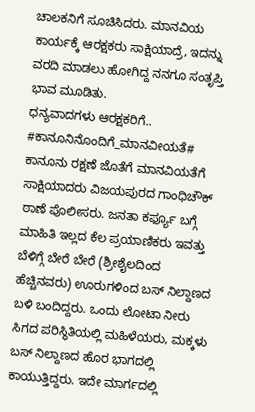ಚಾಲಕನಿಗೆ ಸೂಚಿಸಿದರು. ಮಾನವಿಯ ಕಾರ್ಯಕ್ಕೆ ಆರಕ್ಷಕರು ಸಾಕ್ಷಿಯಾದ್ರೆ, ಇದನ್ನು ವರದಿ ಮಾಡಲು ಹೋಗಿದ್ದ ನನಗೂ ಸಂತೃಪ್ತಿ ಭಾವ ಮೂಡಿತು.
ಧನ್ಯವಾದಗಳು ಆರಕ್ಷಕರಿಗೆ.. #ಕಾನೂನಿನೊಂದಿಗೆ_ಮಾನವೀಯತೆ#
ಕಾನೂನು ರಕ್ಷಣೆ ಜೊತೆಗೆ ಮಾನವಿಯತೆಗೆ ಸಾಕ್ಷಿಯಾದರು ವಿಜಯಪುರದ ಗಾಂಧಿಚೌಕ್ ಠಾಣೆ ಪೊಲೀಸರು. ಜನತಾ ಕರ್ಫ್ಯೂ ಬಗ್ಗೆ ಮಾಹಿತಿ ಇಲ್ಲದ ಕೆಲ ಪ್ರಯಾಣಿಕರು ಇವತ್ತು ಬೆಳಿಗ್ಗೆ ಬೇರೆ ಬೇರೆ (ಶ್ರೀಶೈಲದಿಂದ ಹೆಚ್ಚಿನವರು) ಊರುಗಳಿಂದ ಬಸ್ ನಿಲ್ದಾಣದ ಬಳಿ ಬಂದಿದ್ದರು. ಒಂದು ಲೋಟಾ ನೀರು ಸಿಗದ ಪರಿಸ್ಥಿತಿಯಲ್ಲಿ ಮಹಿಳೆಯರು, ಮಕ್ಕಳು ಬಸ್ ನಿಲ್ದಾಣದ ಹೊರ ಭಾಗದಲ್ಲಿ ಕಾಯುತ್ತಿದ್ದರು. ಇದೇ ಮಾರ್ಗದಲ್ಲಿ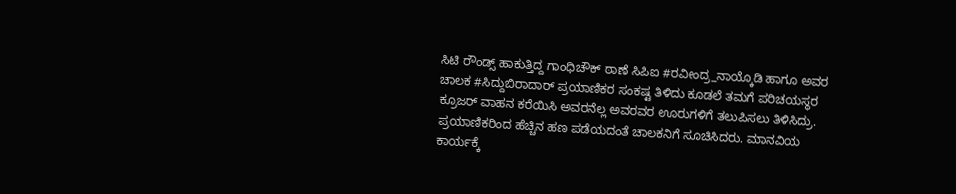ಸಿಟಿ ರೌಂಡ್ಸ್ ಹಾಕುತ್ತಿದ್ದ ಗಾಂಧಿಚೌಕ್ ಠಾಣೆ ಸಿಪಿಐ #ರವೀಂದ್ರ_ನಾಯ್ಕೊಡಿ ಹಾಗೂ ಅವರ ಚಾಲಕ #ಸಿದ್ದುಬಿರಾದಾರ್ ಪ್ರಯಾಣಿಕರ ಸಂಕಷ್ಟ ತಿಳಿದು ಕೂಡಲೆ ತಮಗೆ ಪರಿಚಯಸ್ಥರ ಕ್ರೂಜರ್ ವಾಹನ ಕರೆಯಿಸಿ ಅವರನೆಲ್ಲ ಅವರವರ ಊರುಗಳಿಗೆ ತಲುಪಿಸಲು ತಿಳಿಸಿದ್ರು. ಪ್ರಯಾಣಿಕರಿಂದ ಹೆಚ್ಚಿನ ಹಣ ಪಡೆಯದಂತೆ ಚಾಲಕನಿಗೆ ಸೂಚಿಸಿದರು. ಮಾನವಿಯ ಕಾರ್ಯಕ್ಕೆ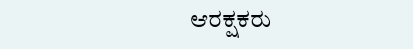ಆರಕ್ಷಕರು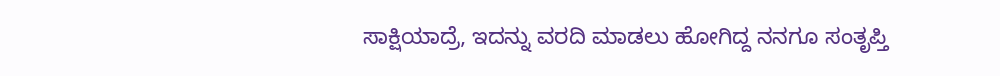ಸಾಕ್ಷಿಯಾದ್ರೆ, ಇದನ್ನು ವರದಿ ಮಾಡಲು ಹೋಗಿದ್ದ ನನಗೂ ಸಂತೃಪ್ತಿ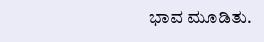ಭಾವ ಮೂಡಿತು.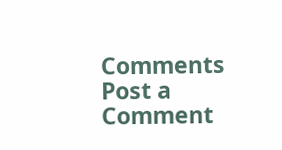Comments
Post a Comment